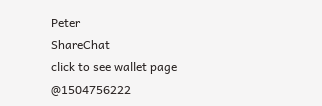Peter
ShareChat
click to see wallet page
@1504756222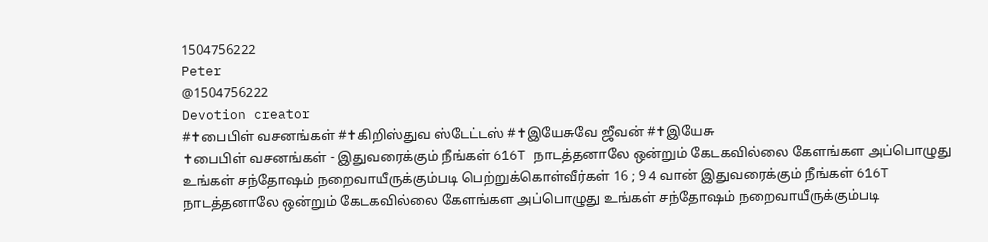1504756222
Peter
@1504756222
Devotion creator
#✝பைபிள் வசனங்கள் #✝கிறிஸ்துவ ஸ்டேட்டஸ் #✝இயேசுவே ஜீவன் #✝இயேசு
✝பைபிள் வசனங்கள் - இதுவரைக்கும் நீங்கள் 616T நாடத்தனாலே ஒன்றும் கேடகவில்லை கேளங்கள அப்பொழுது உங்கள் சந்தோஷம் நறைவாயீருக்கும்படி பெற்றுக்கொள்வீர்கள் 16 ; 9 4 வான் இதுவரைக்கும் நீங்கள் 616T நாடத்தனாலே ஒன்றும் கேடகவில்லை கேளங்கள அப்பொழுது உங்கள் சந்தோஷம் நறைவாயீருக்கும்படி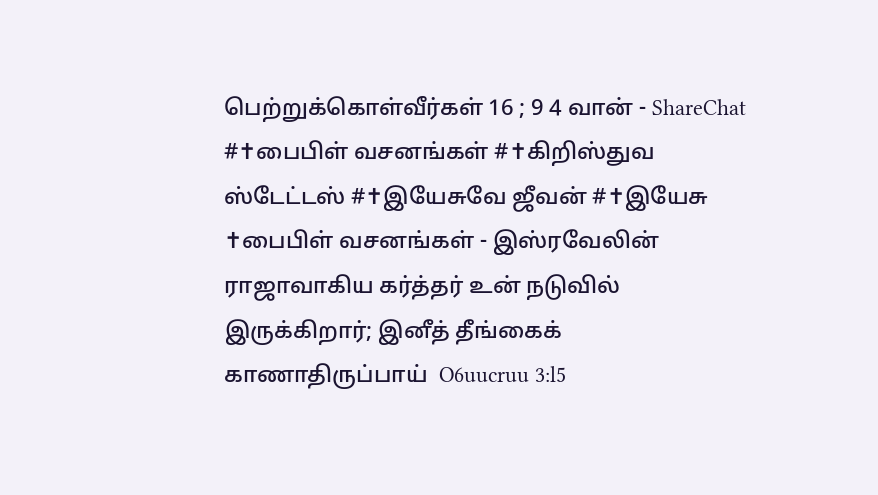பெற்றுக்கொள்வீர்கள் 16 ; 9 4 வான் - ShareChat
#✝பைபிள் வசனங்கள் #✝கிறிஸ்துவ ஸ்டேட்டஸ் #✝இயேசுவே ஜீவன் #✝இயேசு
✝பைபிள் வசனங்கள் - இஸ்ரவேலின் ராஜாவாகிய கர்த்தர் உன் நடுவில் இருக்கிறார்; இனீத் தீங்கைக் காணாதிருப்பாய்  O6uucruu 3:l5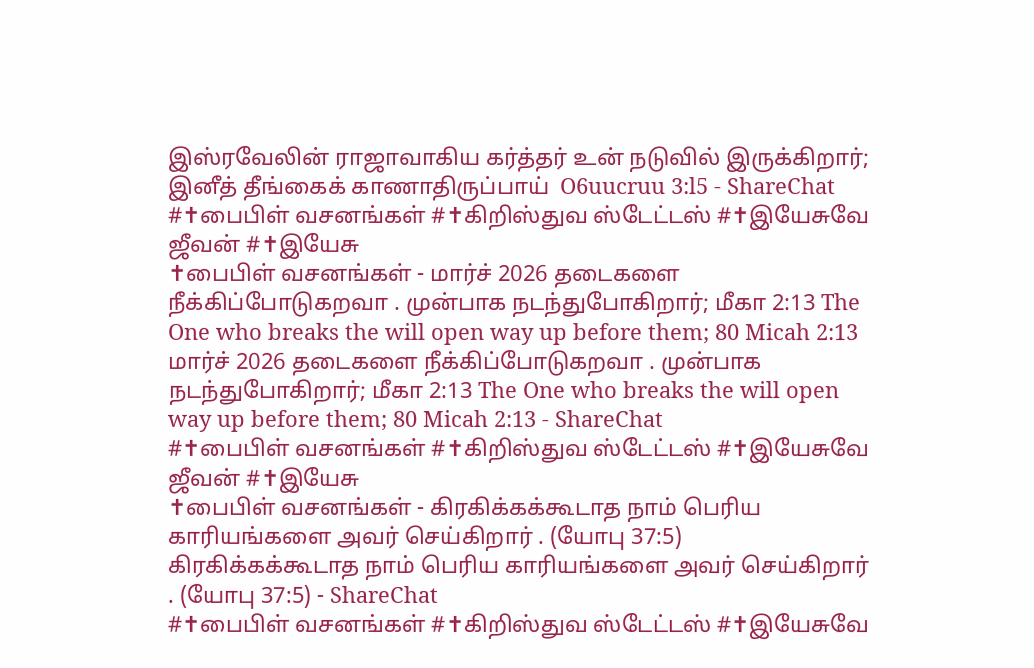இஸ்ரவேலின் ராஜாவாகிய கர்த்தர் உன் நடுவில் இருக்கிறார்; இனீத் தீங்கைக் காணாதிருப்பாய்  O6uucruu 3:l5 - ShareChat
#✝பைபிள் வசனங்கள் #✝கிறிஸ்துவ ஸ்டேட்டஸ் #✝இயேசுவே ஜீவன் #✝இயேசு
✝பைபிள் வசனங்கள் - மார்ச் 2026 தடைகளை நீக்கிப்போடுகறவா . முன்பாக நடந்துபோகிறார்; மீகா 2:13 The One who breaks the will open way up before them; 80 Micah 2:13 மார்ச் 2026 தடைகளை நீக்கிப்போடுகறவா . முன்பாக நடந்துபோகிறார்; மீகா 2:13 The One who breaks the will open way up before them; 80 Micah 2:13 - ShareChat
#✝பைபிள் வசனங்கள் #✝கிறிஸ்துவ ஸ்டேட்டஸ் #✝இயேசுவே ஜீவன் #✝இயேசு
✝பைபிள் வசனங்கள் - கிரகிக்கக்கூடாத நாம் பெரிய காரியங்களை அவர் செய்கிறார் . (யோபு 37:5) கிரகிக்கக்கூடாத நாம் பெரிய காரியங்களை அவர் செய்கிறார் . (யோபு 37:5) - ShareChat
#✝பைபிள் வசனங்கள் #✝கிறிஸ்துவ ஸ்டேட்டஸ் #✝இயேசுவே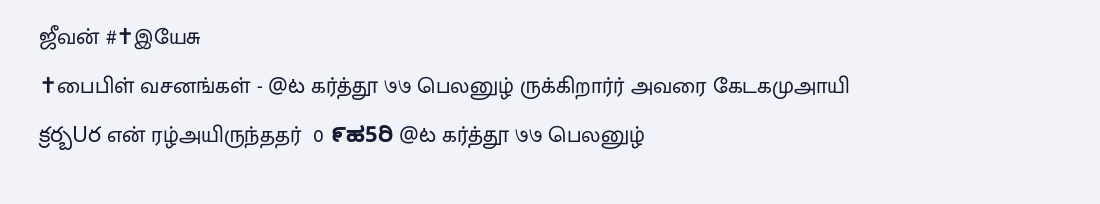ஜீவன் #✝இயேசு
✝பைபிள் வசனங்கள் - @ట கர்த்தூ ७७ பெலனுழ் ருக்கிறார்ர் அவரை கேடகமுஅாயி క్రర్బUర என் ரழ்அயிருந்ததர்  0 ೯ಹ5ರಿ @ట கர்த்தூ ७७ பெலனுழ்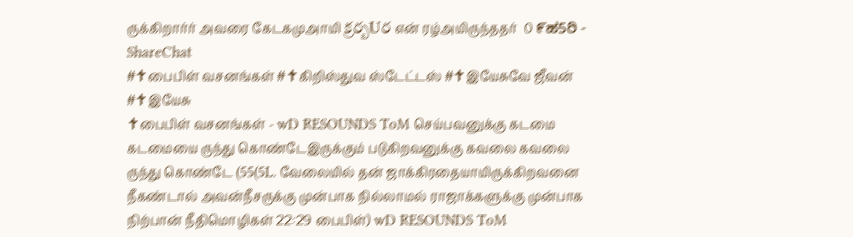ருக்கிறார்ர் அவரை கேடகமுஅாயி క్రర్బUర என் ரழ்அயிருந்ததர்  0 ೯ಹ5ರಿ - ShareChat
#✝பைபிள் வசனங்கள் #✝கிறிஸ்துவ ஸ்டேட்டஸ் #✝இயேசுவே ஜீவன் #✝இயேசு
✝பைபிள் வசனங்கள் - wD RESOUNDS ToM செய்பவனுக்கு கடமை கடமையை ருந்து கொண்டேஇருக்கும் படுகிறவனுக்கு கவலை கவலை ருந்து கொண்டே (55(5L. வேலையில் தன் ஜாக்கிரதையாயிருக்கிறவனை நீகண்டால் அவன்நீசருக்கு முன்பாக நில்லாமல் ராஜாக்களுக்கு முன்பாக நிற்பான் நீதிமொழிகள் 22:29 பைபிள்) wD RESOUNDS ToM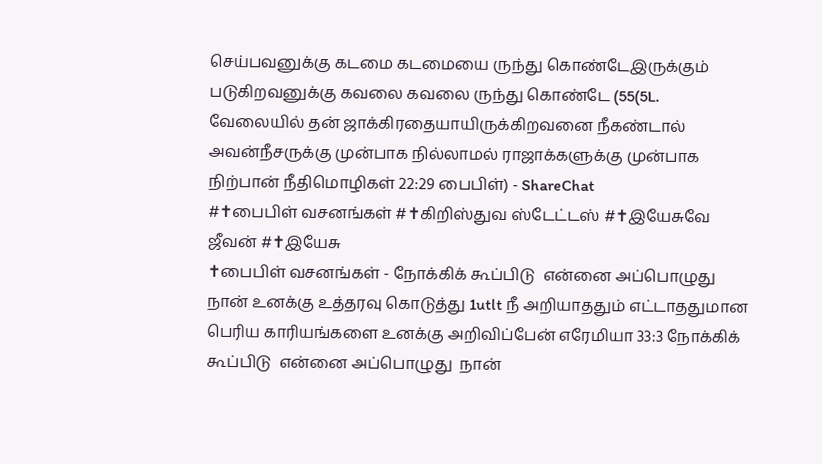செய்பவனுக்கு கடமை கடமையை ருந்து கொண்டேஇருக்கும் படுகிறவனுக்கு கவலை கவலை ருந்து கொண்டே (55(5L. வேலையில் தன் ஜாக்கிரதையாயிருக்கிறவனை நீகண்டால் அவன்நீசருக்கு முன்பாக நில்லாமல் ராஜாக்களுக்கு முன்பாக நிற்பான் நீதிமொழிகள் 22:29 பைபிள்) - ShareChat
#✝பைபிள் வசனங்கள் #✝கிறிஸ்துவ ஸ்டேட்டஸ் #✝இயேசுவே ஜீவன் #✝இயேசு
✝பைபிள் வசனங்கள் - நோக்கிக் கூப்பிடு  என்னை அப்பொழுது  நான் உனக்கு உத்தரவு கொடுத்து 1utlt நீ அறியாததும் எட்டாததுமான பெரிய காரியங்களை உனக்கு அறிவிப்பேன் எரேமியா 33:3 நோக்கிக் கூப்பிடு  என்னை அப்பொழுது  நான்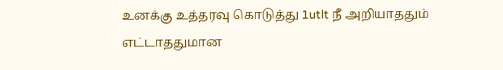உனக்கு உத்தரவு கொடுத்து 1utlt நீ அறியாததும் எட்டாததுமான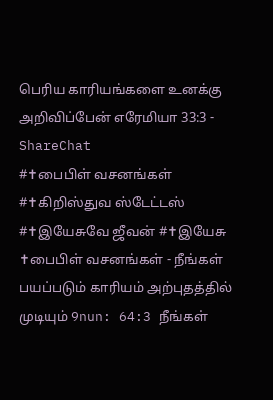பெரிய காரியங்களை உனக்கு அறிவிப்பேன் எரேமியா 33:3 - ShareChat
#✝பைபிள் வசனங்கள் #✝கிறிஸ்துவ ஸ்டேட்டஸ் #✝இயேசுவே ஜீவன் #✝இயேசு
✝பைபிள் வசனங்கள் - நீங்கள் பயப்படும் காரியம் அற்புதத்தில் முடியும் 9nun: 64:3 நீங்கள்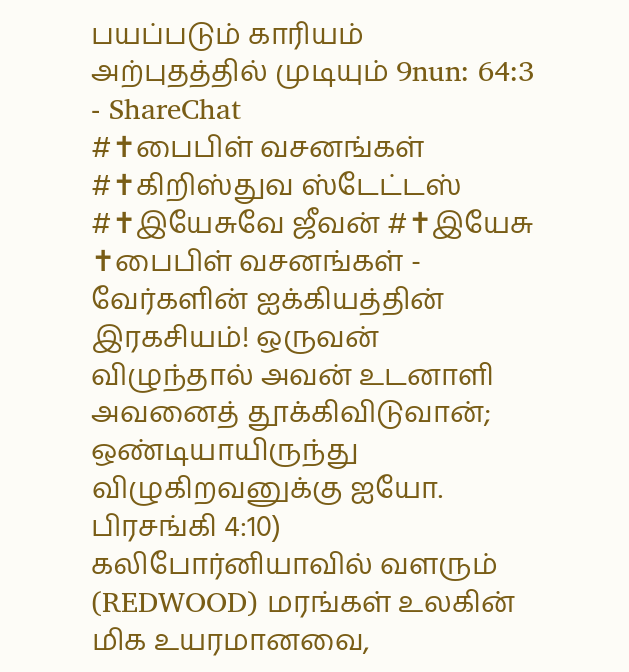பயப்படும் காரியம் அற்புதத்தில் முடியும் 9nun: 64:3 - ShareChat
#✝பைபிள் வசனங்கள் #✝கிறிஸ்துவ ஸ்டேட்டஸ் #✝இயேசுவே ஜீவன் #✝இயேசு
✝பைபிள் வசனங்கள் - வேர்களின் ஐக்கியத்தின் இரகசியம்! ஒருவன் விழுந்தால் அவன் உடனாளி அவனைத் தூக்கிவிடுவான்; ஒண்டியாயிருந்து விழுகிறவனுக்கு ஐயோ. பிரசங்கி 4:10) கலிபோர்னியாவில் வளரும் (REDWOOD) மரங்கள் உலகின் மிக உயரமானவை,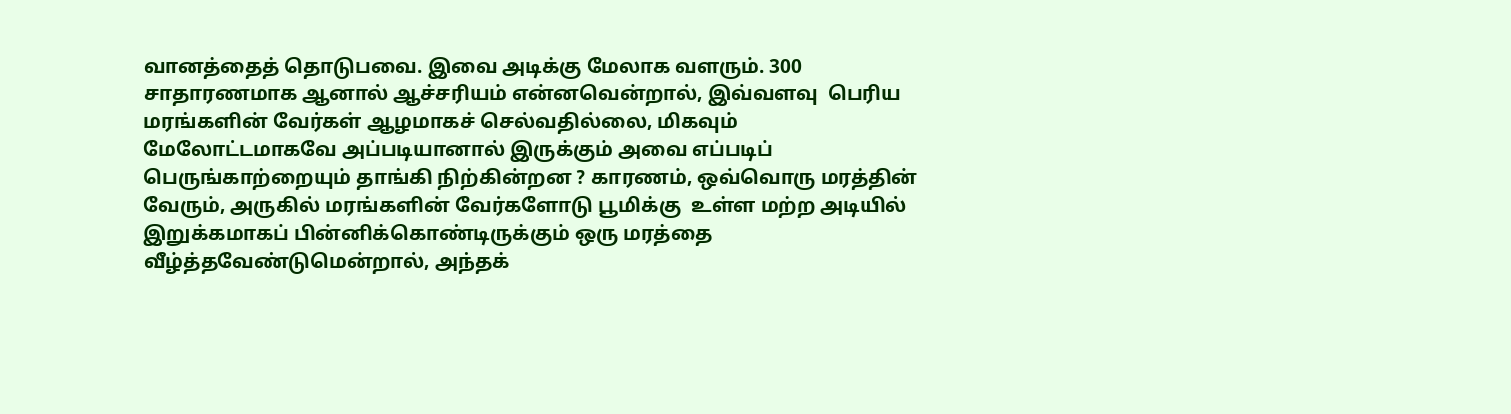வானத்தைத் தொடுபவை. இவை அடிக்கு மேலாக வளரும். 300 சாதாரணமாக ஆனால் ஆச்சரியம் என்னவென்றால், இவ்வளவு  பெரிய மரங்களின் வேர்கள் ஆழமாகச் செல்வதில்லை, மிகவும் மேலோட்டமாகவே அப்படியானால் இருக்கும் அவை எப்படிப் பெருங்காற்றையும் தாங்கி நிற்கின்றன ? காரணம், ஒவ்வொரு மரத்தின் வேரும், அருகில் மரங்களின் வேர்களோடு பூமிக்கு  உள்ள மற்ற அடியில் இறுக்கமாகப் பின்னிக்கொண்டிருக்கும் ஒரு மரத்தை வீழ்த்தவேண்டுமென்றால், அந்தக்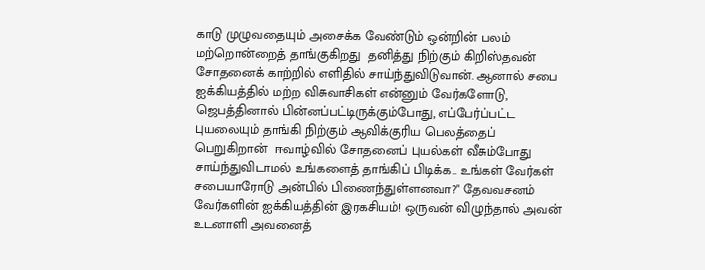காடு முழுவதையும் அசைக்க வேண்டும் ஒன்றின் பலம் மற்றொன்றைத் தாங்குகிறது  தனித்து நிற்கும் கிறிஸ்தவன் சோதனைக் காற்றில் எளிதில் சாய்ந்துவிடுவான். ஆனால் சபை ஐக்கியத்தில் மற்ற விசுவாசிகள் என்னும் வேர்களோடு, ஜெபத்தினால் பின்னப்பட்டிருக்கும்போது, எப்பேர்ப்பட்ட புயலையும் தாங்கி நிற்கும் ஆவிக்குரிய பெலத்தைப் பெறுகிறான்  ஈவாழ்வில் சோதனைப் புயல்கள் வீசும்போது  சாய்ந்துவிடாமல் உங்களைத் தாங்கிப் பிடிக்க.. உங்கள் வேர்கள் சபையாரோடு அன்பில் பிணைந்துள்ளனவா?" தேவவசனம் வேர்களின் ஐக்கியத்தின் இரகசியம்! ஒருவன் விழுந்தால் அவன் உடனாளி அவனைத்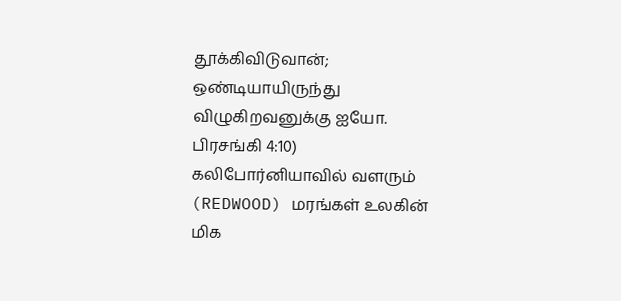தூக்கிவிடுவான்; ஒண்டியாயிருந்து விழுகிறவனுக்கு ஐயோ. பிரசங்கி 4:10) கலிபோர்னியாவில் வளரும் (REDWOOD) மரங்கள் உலகின் மிக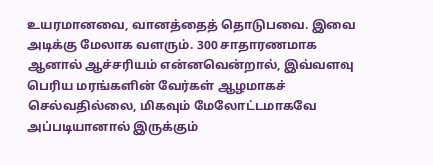உயரமானவை, வானத்தைத் தொடுபவை. இவை அடிக்கு மேலாக வளரும். 300 சாதாரணமாக ஆனால் ஆச்சரியம் என்னவென்றால், இவ்வளவு  பெரிய மரங்களின் வேர்கள் ஆழமாகச் செல்வதில்லை, மிகவும் மேலோட்டமாகவே அப்படியானால் இருக்கும்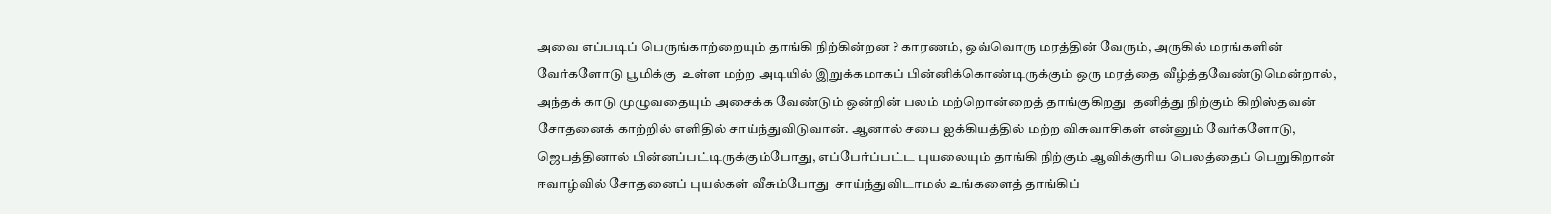அவை எப்படிப் பெருங்காற்றையும் தாங்கி நிற்கின்றன ? காரணம், ஒவ்வொரு மரத்தின் வேரும், அருகில் மரங்களின் வேர்களோடு பூமிக்கு  உள்ள மற்ற அடியில் இறுக்கமாகப் பின்னிக்கொண்டிருக்கும் ஒரு மரத்தை வீழ்த்தவேண்டுமென்றால், அந்தக் காடு முழுவதையும் அசைக்க வேண்டும் ஒன்றின் பலம் மற்றொன்றைத் தாங்குகிறது  தனித்து நிற்கும் கிறிஸ்தவன் சோதனைக் காற்றில் எளிதில் சாய்ந்துவிடுவான். ஆனால் சபை ஐக்கியத்தில் மற்ற விசுவாசிகள் என்னும் வேர்களோடு, ஜெபத்தினால் பின்னப்பட்டிருக்கும்போது, எப்பேர்ப்பட்ட புயலையும் தாங்கி நிற்கும் ஆவிக்குரிய பெலத்தைப் பெறுகிறான்  ஈவாழ்வில் சோதனைப் புயல்கள் வீசும்போது  சாய்ந்துவிடாமல் உங்களைத் தாங்கிப்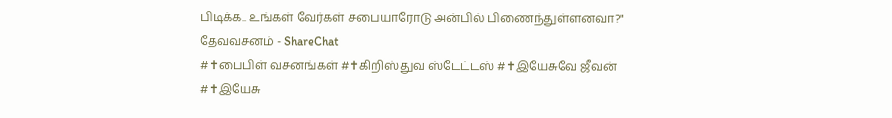பிடிக்க.. உங்கள் வேர்கள் சபையாரோடு அன்பில் பிணைந்துள்ளனவா?" தேவவசனம் - ShareChat
#✝பைபிள் வசனங்கள் #✝கிறிஸ்துவ ஸ்டேட்டஸ் #✝இயேசுவே ஜீவன் #✝இயேசு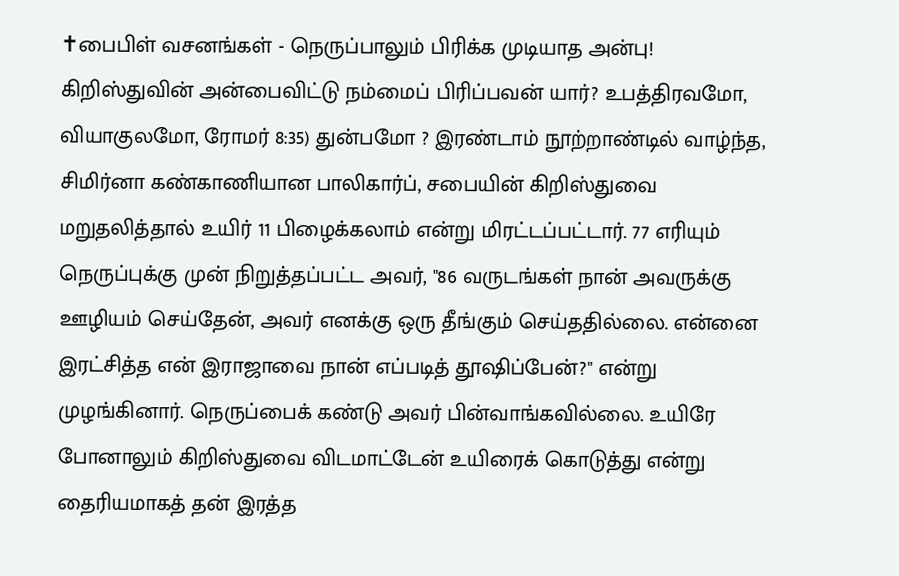✝பைபிள் வசனங்கள் - நெருப்பாலும் பிரிக்க முடியாத அன்பு! கிறிஸ்துவின் அன்பைவிட்டு நம்மைப் பிரிப்பவன் யார்? உபத்திரவமோ, வியாகுலமோ, ரோமர் 8:35) துன்பமோ ? இரண்டாம் நூற்றாண்டில் வாழ்ந்த, சிமிர்னா கண்காணியான பாலிகார்ப், சபையின் கிறிஸ்துவை மறுதலித்தால் உயிர் 11 பிழைக்கலாம் என்று மிரட்டப்பட்டார். 77 எரியும் நெருப்புக்கு முன் நிறுத்தப்பட்ட அவர், "86 வருடங்கள் நான் அவருக்கு ஊழியம் செய்தேன், அவர் எனக்கு ஒரு தீங்கும் செய்ததில்லை. என்னை இரட்சித்த என் இராஜாவை நான் எப்படித் தூஷிப்பேன்?" என்று முழங்கினார். நெருப்பைக் கண்டு அவர் பின்வாங்கவில்லை. உயிரே போனாலும் கிறிஸ்துவை விடமாட்டேன் உயிரைக் கொடுத்து என்று தைரியமாகத் தன் இரத்த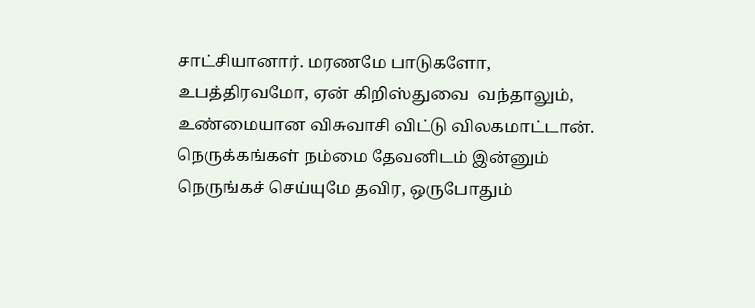சாட்சியானார். மரணமே பாடுகளோ, உபத்திரவமோ, ஏன் கிறிஸ்துவை  வந்தாலும், உண்மையான விசுவாசி விட்டு விலகமாட்டான். நெருக்கங்கள் நம்மை தேவனிடம் இன்னும் நெருங்கச் செய்யுமே தவிர, ஒருபோதும்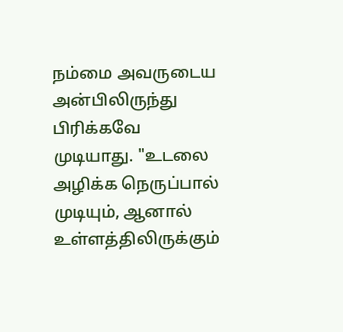நம்மை அவருடைய அன்பிலிருந்து பிரிக்கவே முடியாது. "உடலை அழிக்க நெருப்பால் முடியும், ஆனால் உள்ளத்திலிருக்கும்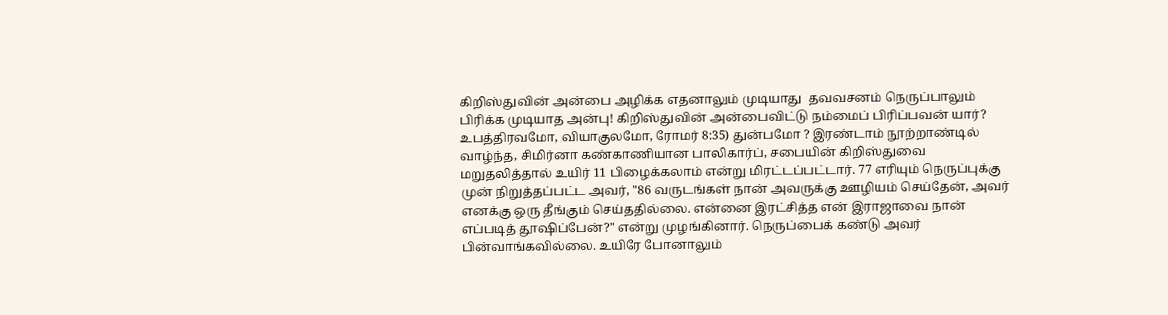கிறிஸ்துவின் அன்பை அழிக்க எதனாலும் முடியாது  தவவசனம் நெருப்பாலும் பிரிக்க முடியாத அன்பு! கிறிஸ்துவின் அன்பைவிட்டு நம்மைப் பிரிப்பவன் யார்? உபத்திரவமோ, வியாகுலமோ, ரோமர் 8:35) துன்பமோ ? இரண்டாம் நூற்றாண்டில் வாழ்ந்த, சிமிர்னா கண்காணியான பாலிகார்ப், சபையின் கிறிஸ்துவை மறுதலித்தால் உயிர் 11 பிழைக்கலாம் என்று மிரட்டப்பட்டார். 77 எரியும் நெருப்புக்கு முன் நிறுத்தப்பட்ட அவர், "86 வருடங்கள் நான் அவருக்கு ஊழியம் செய்தேன், அவர் எனக்கு ஒரு தீங்கும் செய்ததில்லை. என்னை இரட்சித்த என் இராஜாவை நான் எப்படித் தூஷிப்பேன்?" என்று முழங்கினார். நெருப்பைக் கண்டு அவர் பின்வாங்கவில்லை. உயிரே போனாலும்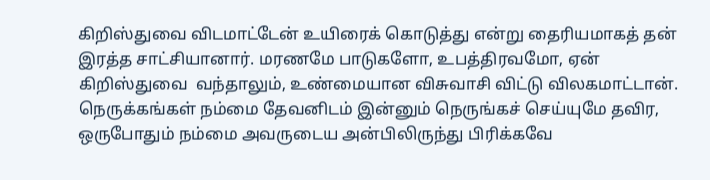கிறிஸ்துவை விடமாட்டேன் உயிரைக் கொடுத்து என்று தைரியமாகத் தன் இரத்த சாட்சியானார். மரணமே பாடுகளோ, உபத்திரவமோ, ஏன் கிறிஸ்துவை  வந்தாலும், உண்மையான விசுவாசி விட்டு விலகமாட்டான். நெருக்கங்கள் நம்மை தேவனிடம் இன்னும் நெருங்கச் செய்யுமே தவிர, ஒருபோதும் நம்மை அவருடைய அன்பிலிருந்து பிரிக்கவே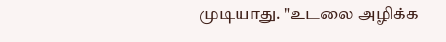முடியாது. "உடலை அழிக்க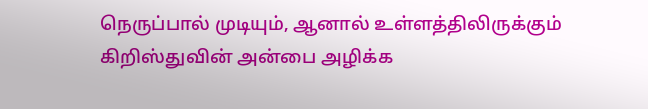நெருப்பால் முடியும், ஆனால் உள்ளத்திலிருக்கும் கிறிஸ்துவின் அன்பை அழிக்க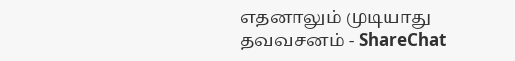எதனாலும் முடியாது  தவவசனம் - ShareChat